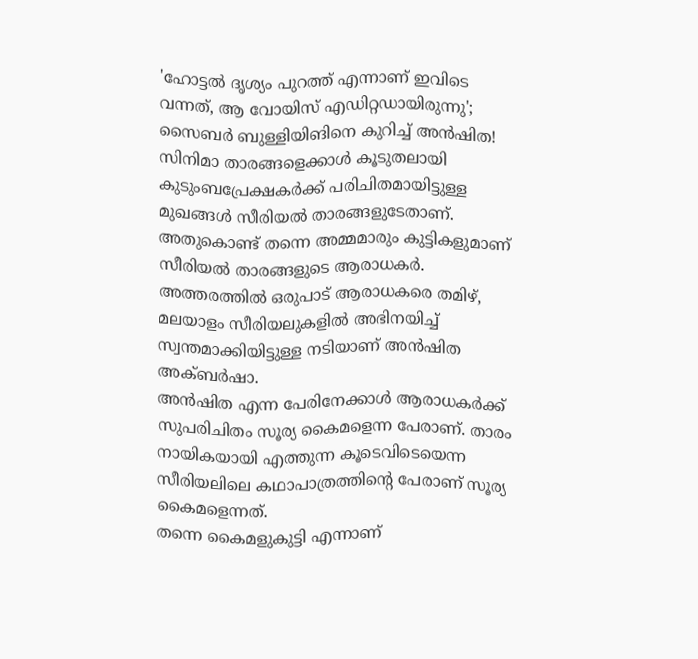'ഹോട്ടൽ ദൃശ്യം പുറത്ത് എന്നാണ് ഇവിടെ വന്നത്, ആ വോയിസ് എഡിറ്റഡായിരുന്നു'; സൈബർ ബുള്ളിയിങിനെ കുറിച്ച് അൻഷിത!
സിനിമാ താരങ്ങളെക്കാൾ കൂടുതലായി കുടുംബപ്രേക്ഷകർക്ക് പരിചിതമായിട്ടുള്ള മുഖങ്ങൾ സീരിയൽ താരങ്ങളുടേതാണ്. അതുകൊണ്ട് തന്നെ അമ്മമാരും കുട്ടികളുമാണ് സീരിയൽ താരങ്ങളുടെ ആരാധകർ. അത്തരത്തിൽ ഒരുപാട് ആരാധകരെ തമിഴ്, മലയാളം സീരിയലുകളിൽ അഭിനയിച്ച് സ്വന്തമാക്കിയിട്ടുള്ള നടിയാണ് അൻഷിത അക്ബർഷാ.
അൻഷിത എന്ന പേരിനേക്കാൾ ആരാധകർക്ക് സുപരിചിതം സൂര്യ കൈമളെന്ന പേരാണ്. താരം നായികയായി എത്തുന്ന കൂടെവിടെയെന്ന സീരിയലിലെ കഥാപാത്രത്തിന്റെ പേരാണ് സൂര്യ കൈമളെന്നത്.
തന്നെ കൈമളുകുട്ടി എന്നാണ്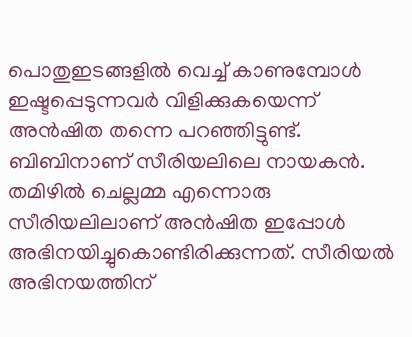പൊതുഇടങ്ങളിൽ വെച്ച് കാണുമ്പോൾ ഇഷ്ടപ്പെടുന്നവർ വിളിക്കുകയെന്ന് അൻഷിത തന്നെ പറഞ്ഞിട്ടുണ്ട്. ബിബിനാണ് സീരിയലിലെ നായകൻ. തമിഴിൽ ചെല്ലമ്മ എന്നൊരു സീരിയലിലാണ് അൻഷിത ഇപ്പോൾ അഭിനയിച്ചുകൊണ്ടിരിക്കുന്നത്. സീരിയൽ അഭിനയത്തിന്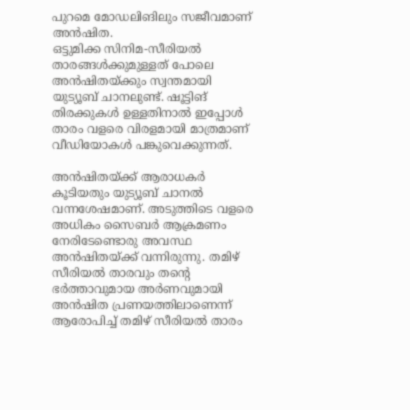പുറമെ മോഡലിങിലും സജീവമാണ് അൻഷിത.
ഒട്ടുമിക്ക സിനിമ-സീരിയൽ താരങ്ങൾക്കുമുള്ളത് പോലെ അൻഷിതയ്ക്കും സ്വന്തമായി യുട്യൂബ് ചാനലുണ്ട്. ഷൂട്ടിങ് തിരക്കുകൾ ഉള്ളതിനാൽ ഇപ്പോൾ താരം വളരെ വിരളമായി മാത്രമാണ് വീഡിയോകൾ പങ്കുവെക്കുന്നത്.

അൻഷിതയ്ക്ക് ആരാധകർ കൂടിയതും യുട്യൂബ് ചാനൽ വന്നശേഷമാണ്. അടുത്തിടെ വളരെ അധികം സൈബർ ആക്രമണം നേരിടേണ്ടൊരു അവസ്ഥ അൻഷിതയ്ക്ക് വന്നിരുന്നു. തമിഴ് സീരിയൽ താരവും തന്റെ ഭർത്താവുമായ അർണവുമായി അൻഷിത പ്രണയത്തിലാണെന്ന് ആരോപിച്ച് തമിഴ് സീരിയൽ താരം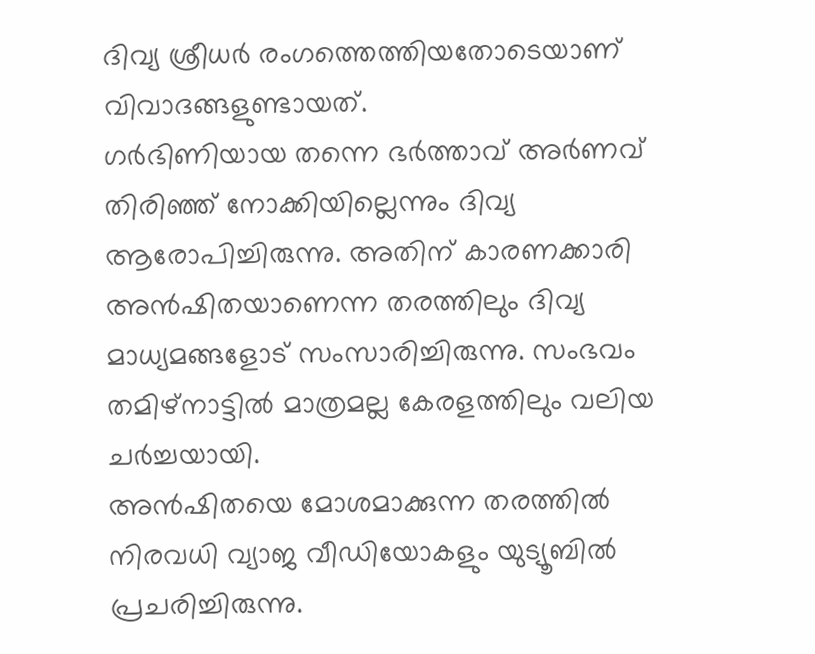ദിവ്യ ശ്രീധർ രംഗത്തെത്തിയതോടെയാണ് വിവാദങ്ങളുണ്ടായത്.
ഗർഭിണിയായ തന്നെ ഭർത്താവ് അർണവ് തിരിഞ്ഞ് നോക്കിയില്ലെന്നും ദിവ്യ ആരോപിച്ചിരുന്നു. അതിന് കാരണക്കാരി അൻഷിതയാണെന്ന തരത്തിലും ദിവ്യ മാധ്യമങ്ങളോട് സംസാരിച്ചിരുന്നു. സംഭവം തമിഴ്നാട്ടിൽ മാത്രമല്ല കേരളത്തിലും വലിയ ചർച്ചയായി.
അൻഷിതയെ മോശമാക്കുന്ന തരത്തിൽ നിരവധി വ്യാജ വീഡിയോകളും യുട്യൂബിൽ പ്രചരിച്ചിരുന്നു.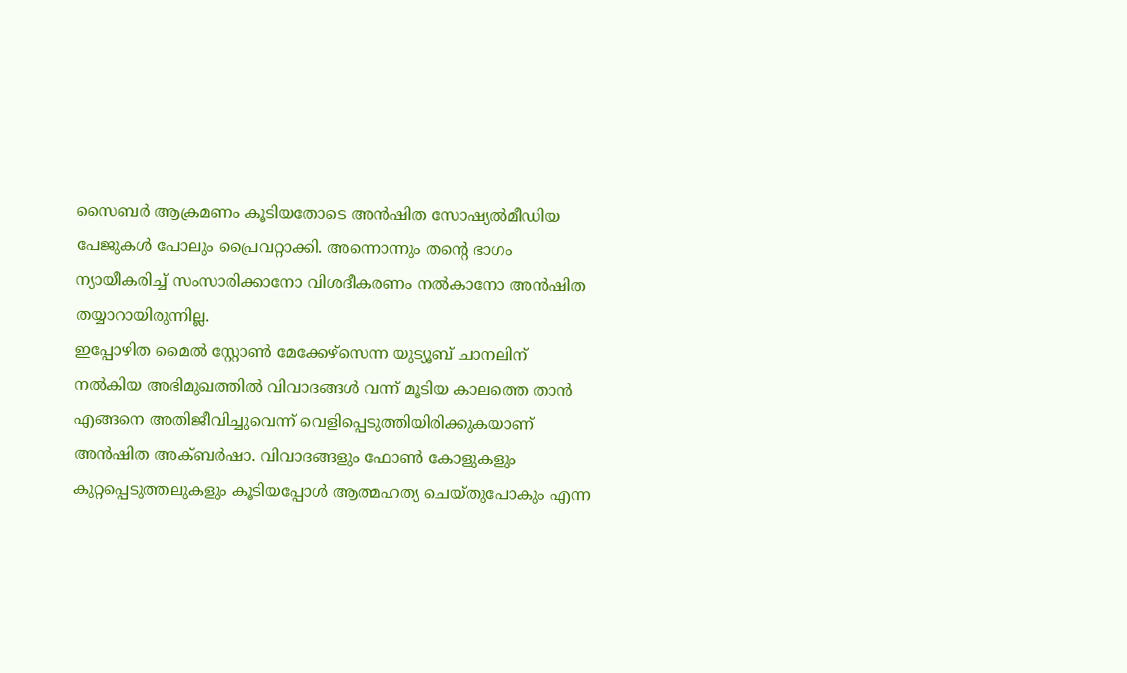സൈബർ ആക്രമണം കൂടിയതോടെ അൻഷിത സോഷ്യൽമീഡിയ പേജുകൾ പോലും പ്രൈവറ്റാക്കി. അന്നൊന്നും തന്റെ ഭാഗം ന്യായീകരിച്ച് സംസാരിക്കാനോ വിശദീകരണം നൽകാനോ അൻഷിത തയ്യാറായിരുന്നില്ല.
ഇപ്പോഴിത മൈൽ സ്റ്റോൺ മേക്കേഴ്സെന്ന യുട്യൂബ് ചാനലിന് നൽകിയ അഭിമുഖത്തിൽ വിവാദങ്ങൾ വന്ന് മൂടിയ കാലത്തെ താൻ എങ്ങനെ അതിജീവിച്ചുവെന്ന് വെളിപ്പെടുത്തിയിരിക്കുകയാണ് അൻഷിത അക്ബർഷാ. വിവാദങ്ങളും ഫോൺ കോളുകളും കുറ്റപ്പെടുത്തലുകളും കൂടിയപ്പോൾ ആത്മഹത്യ ചെയ്തുപോകും എന്ന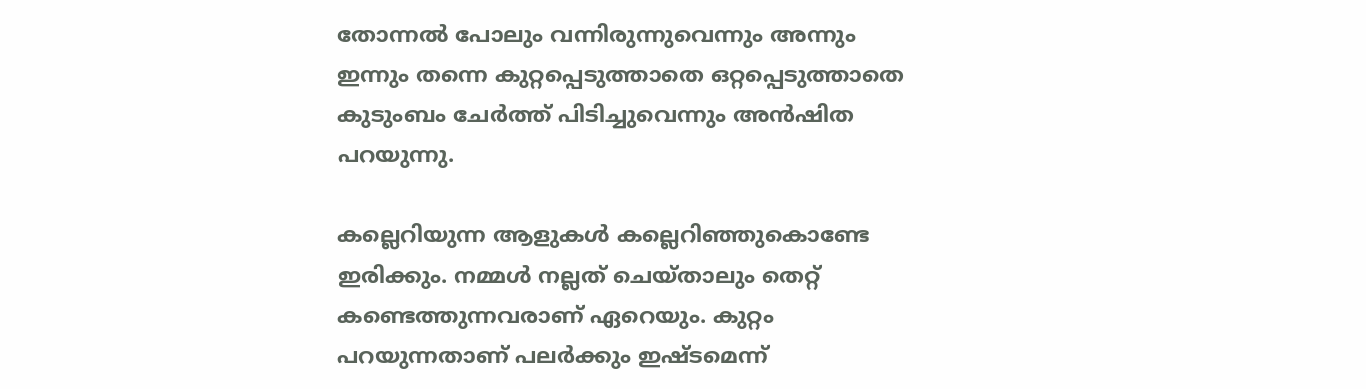തോന്നൽ പോലും വന്നിരുന്നുവെന്നും അന്നും ഇന്നും തന്നെ കുറ്റപ്പെടുത്താതെ ഒറ്റപ്പെടുത്താതെ കുടുംബം ചേർത്ത് പിടിച്ചുവെന്നും അൻഷിത പറയുന്നു.

കല്ലെറിയുന്ന ആളുകൾ കല്ലെറിഞ്ഞുകൊണ്ടേ ഇരിക്കും. നമ്മൾ നല്ലത് ചെയ്താലും തെറ്റ് കണ്ടെത്തുന്നവരാണ് ഏറെയും. കുറ്റം പറയുന്നതാണ് പലർക്കും ഇഷ്ടമെന്ന്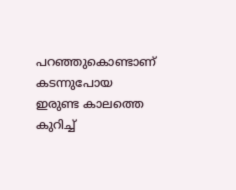പറഞ്ഞുകൊണ്ടാണ് കടന്നുപോയ ഇരുണ്ട കാലത്തെ കുറിച്ച്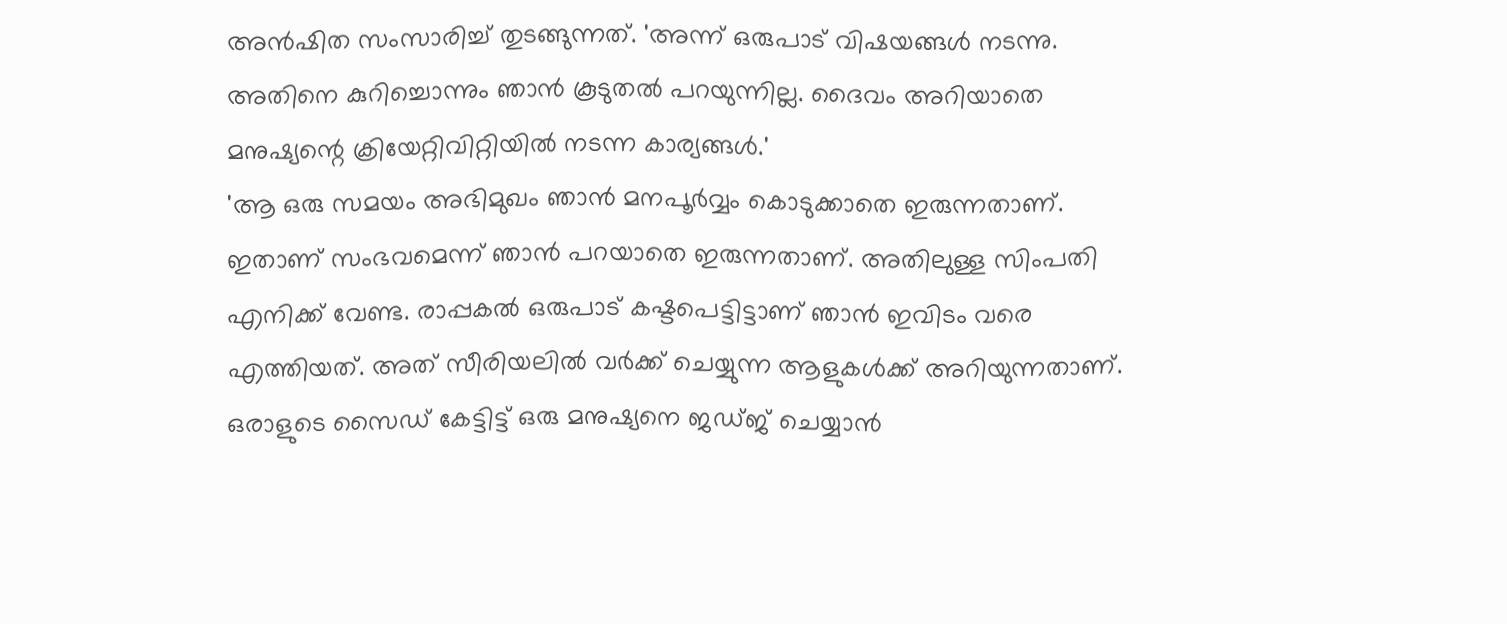അൻഷിത സംസാരിച്ച് തുടങ്ങുന്നത്. 'അന്ന് ഒരുപാട് വിഷയങ്ങൾ നടന്നു. അതിനെ കുറിച്ചൊന്നും ഞാൻ കൂടുതൽ പറയുന്നില്ല. ദൈവം അറിയാതെ മനുഷ്യന്റെ ക്രിയേറ്റിവിറ്റിയിൽ നടന്ന കാര്യങ്ങൾ.'
'ആ ഒരു സമയം അഭിമുഖം ഞാൻ മനപൂർവ്വം കൊടുക്കാതെ ഇരുന്നതാണ്. ഇതാണ് സംഭവമെന്ന് ഞാൻ പറയാതെ ഇരുന്നതാണ്. അതിലുള്ള സിംപതി എനിക്ക് വേണ്ട. രാപ്പകൽ ഒരുപാട് കഷ്ടപെട്ടിട്ടാണ് ഞാൻ ഇവിടം വരെ എത്തിയത്. അത് സീരിയലിൽ വർക്ക് ചെയ്യുന്ന ആളുകൾക്ക് അറിയുന്നതാണ്. ഒരാളുടെ സൈഡ് കേട്ടിട്ട് ഒരു മനുഷ്യനെ ജഡ്ജ് ചെയ്യാൻ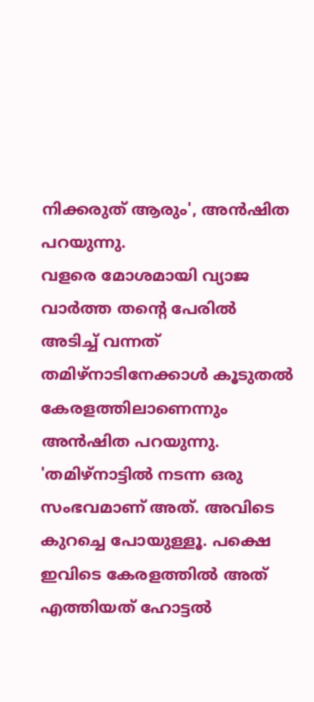നിക്കരുത് ആരും', അൻഷിത പറയുന്നു.
വളരെ മോശമായി വ്യാജ വാർത്ത തന്റെ പേരിൽ അടിച്ച് വന്നത് തമിഴ്നാടിനേക്കാൾ കൂടുതൽ കേരളത്തിലാണെന്നും അൻഷിത പറയുന്നു. 'തമിഴ്നാട്ടിൽ നടന്ന ഒരു സംഭവമാണ് അത്. അവിടെ കുറച്ചെ പോയുള്ളൂ. പക്ഷെ ഇവിടെ കേരളത്തിൽ അത് എത്തിയത് ഹോട്ടൽ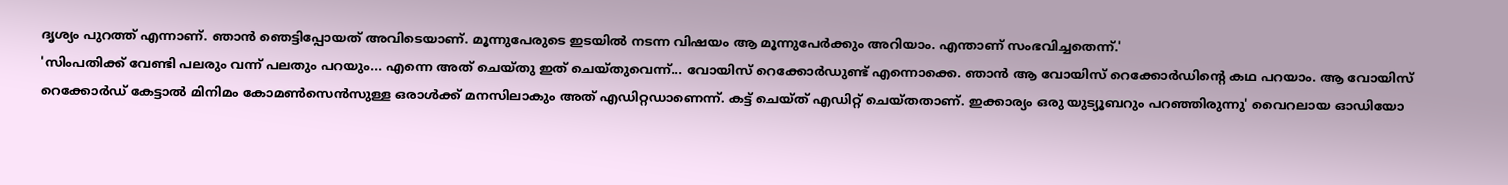ദൃശ്യം പുറത്ത് എന്നാണ്. ഞാൻ ഞെട്ടിപ്പോയത് അവിടെയാണ്. മൂന്നുപേരുടെ ഇടയിൽ നടന്ന വിഷയം ആ മൂന്നുപേർക്കും അറിയാം. എന്താണ് സംഭവിച്ചതെന്ന്.'
'സിംപതിക്ക് വേണ്ടി പലരും വന്ന് പലതും പറയും... എന്നെ അത് ചെയ്തു ഇത് ചെയ്തുവെന്ന്... വോയിസ് റെക്കോർഡുണ്ട് എന്നൊക്കെ. ഞാൻ ആ വോയിസ് റെക്കോർഡിന്റെ കഥ പറയാം. ആ വോയിസ് റെക്കോർഡ് കേട്ടാൽ മിനിമം കോമൺസെൻസുള്ള ഒരാൾക്ക് മനസിലാകും അത് എഡിറ്റഡാണെന്ന്. കട്ട് ചെയ്ത് എഡിറ്റ് ചെയ്തതാണ്. ഇക്കാര്യം ഒരു യുട്യൂബറും പറഞ്ഞിരുന്നു' വൈറലായ ഓഡിയോ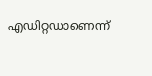എഡിറ്റഡാണെന്ന്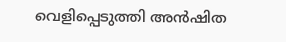വെളിപ്പെടുത്തി അൻഷിത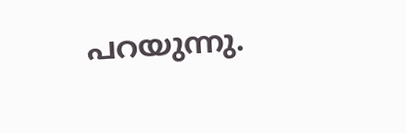പറയുന്നു.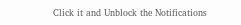Click it and Unblock the Notifications